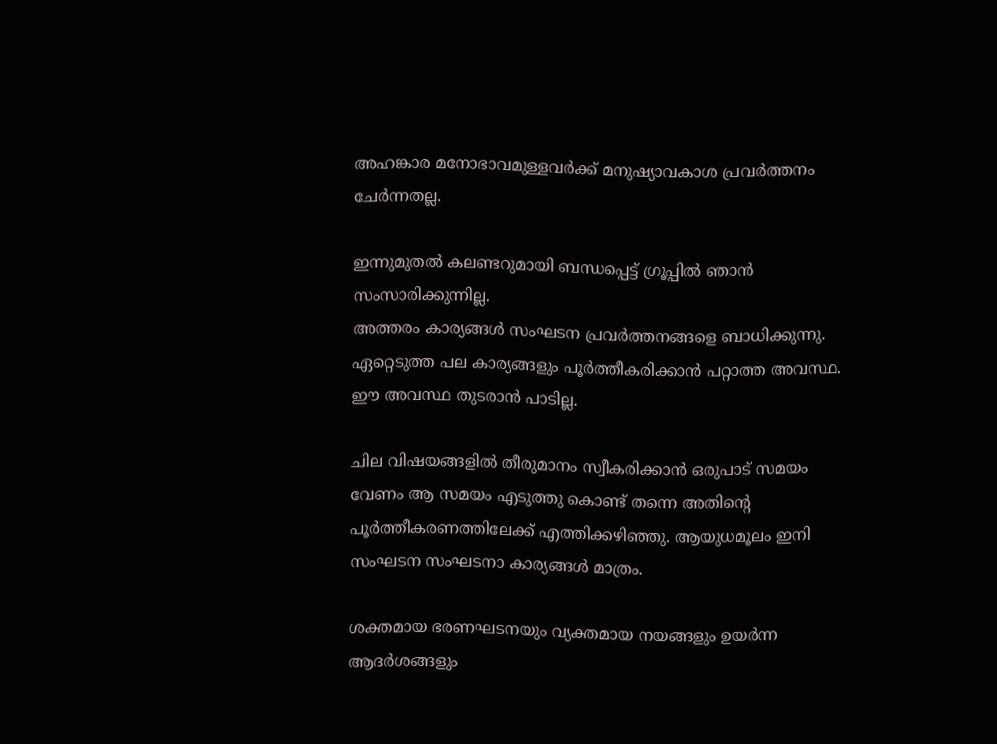അഹങ്കാര മനോഭാവമുള്ളവർക്ക് മനുഷ്യാവകാശ പ്രവർത്തനം ചേർന്നതല്ല.

ഇന്നുമുതൽ കലണ്ടറുമായി ബന്ധപ്പെട്ട് ഗ്രൂപ്പിൽ ഞാൻ സംസാരിക്കുന്നില്ല.
അത്തരം കാര്യങ്ങൾ സംഘടന പ്രവർത്തനങ്ങളെ ബാധിക്കുന്നു. ഏറ്റെടുത്ത പല കാര്യങ്ങളും പൂർത്തീകരിക്കാൻ പറ്റാത്ത അവസ്ഥ. ഈ അവസ്ഥ തുടരാൻ പാടില്ല.

ചില വിഷയങ്ങളിൽ തീരുമാനം സ്വീകരിക്കാൻ ഒരുപാട് സമയം വേണം ആ സമയം എടുത്തു കൊണ്ട് തന്നെ അതിന്റെ പൂർത്തീകരണത്തിലേക്ക് എത്തിക്കഴിഞ്ഞു. ആയുധമൂലം ഇനി സംഘടന സംഘടനാ കാര്യങ്ങൾ മാത്രം.

ശക്തമായ ഭരണഘടനയും വ്യക്തമായ നയങ്ങളും ഉയർന്ന ആദർശങ്ങളും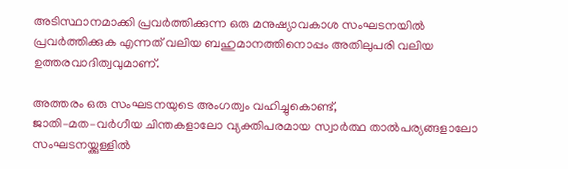അടിസ്ഥാനമാക്കി പ്രവർത്തിക്കുന്ന ഒരു മനുഷ്യാവകാശ സംഘടനയിൽ പ്രവർത്തിക്കുക എന്നത് വലിയ ബഹുമാനത്തിനൊപ്പം അതിലുപരി വലിയ ഉത്തരവാദിത്വവുമാണ്.

അത്തരം ഒരു സംഘടനയുടെ അംഗത്വം വഹിച്ചുകൊണ്ട്,
ജാതി–മത–വർഗീയ ചിന്തകളാലോ വ്യക്തിപരമായ സ്വാർത്ഥ താൽപര്യങ്ങളാലോ
സംഘടനയ്ക്കുള്ളിൽ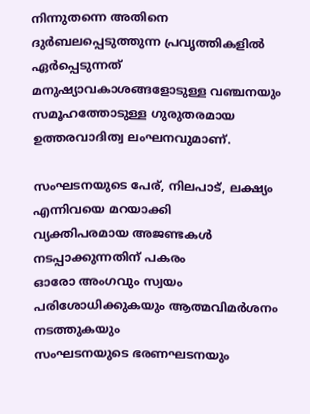നിന്നുതന്നെ അതിനെ ദുർബലപ്പെടുത്തുന്ന പ്രവൃത്തികളിൽ ഏർപ്പെടുന്നത്
മനുഷ്യാവകാശങ്ങളോടുള്ള വഞ്ചനയും സമൂഹത്തോടുള്ള ഗുരുതരമായ ഉത്തരവാദിത്വ ലംഘനവുമാണ്.

സംഘടനയുടെ പേര്, നിലപാട്, ലക്ഷ്യം എന്നിവയെ മറയാക്കി
വ്യക്തിപരമായ അജണ്ടകൾ നടപ്പാക്കുന്നതിന് പകരം
ഓരോ അംഗവും സ്വയം പരിശോധിക്കുകയും ആത്മവിമർശനം നടത്തുകയും
സംഘടനയുടെ ഭരണഘടനയും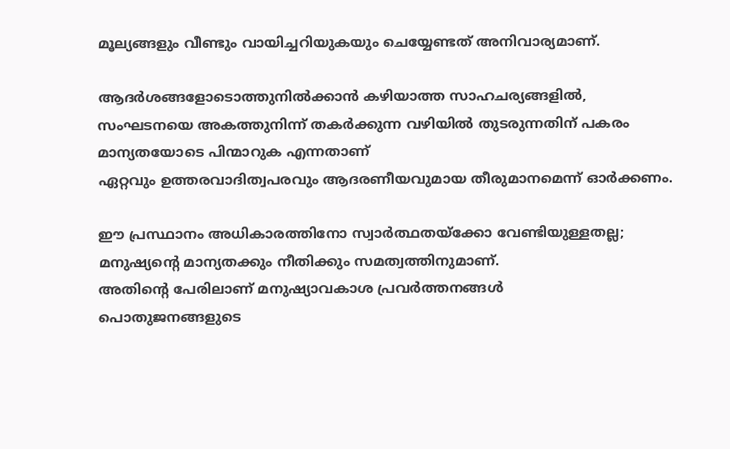മൂല്യങ്ങളും വീണ്ടും വായിച്ചറിയുകയും ചെയ്യേണ്ടത് അനിവാര്യമാണ്.

ആദർശങ്ങളോടൊത്തുനിൽക്കാൻ കഴിയാത്ത സാഹചര്യങ്ങളിൽ,
സംഘടനയെ അകത്തുനിന്ന് തകർക്കുന്ന വഴിയിൽ തുടരുന്നതിന് പകരം
മാന്യതയോടെ പിന്മാറുക എന്നതാണ്
ഏറ്റവും ഉത്തരവാദിത്വപരവും ആദരണീയവുമായ തീരുമാനമെന്ന് ഓർക്കണം.

ഈ പ്രസ്ഥാനം അധികാരത്തിനോ സ്വാർത്ഥതയ്ക്കോ വേണ്ടിയുള്ളതല്ല;
മനുഷ്യന്റെ മാന്യതക്കും നീതിക്കും സമത്വത്തിനുമാണ്.
അതിന്റെ പേരിലാണ് മനുഷ്യാവകാശ പ്രവർത്തനങ്ങൾ
പൊതുജനങ്ങളുടെ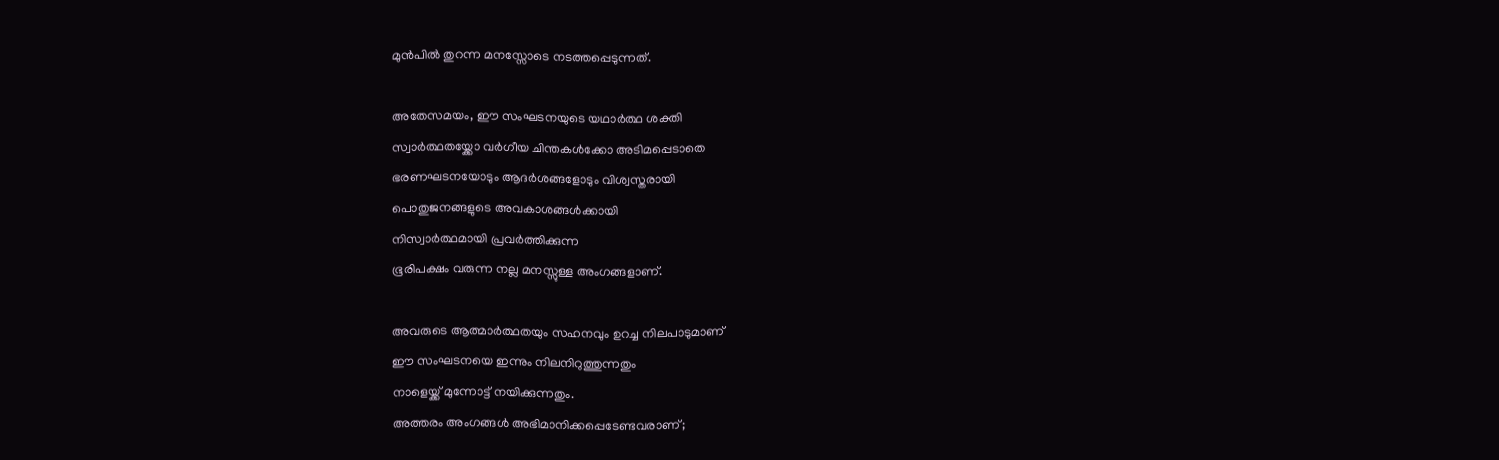മുൻപിൽ തുറന്ന മനസ്സോടെ നടത്തപ്പെടുന്നത്.

അതേസമയം, ഈ സംഘടനയുടെ യഥാർത്ഥ ശക്തി
സ്വാർത്ഥതയ്ക്കോ വർഗീയ ചിന്തകൾക്കോ അടിമപ്പെടാതെ
ഭരണഘടനയോടും ആദർശങ്ങളോടും വിശ്വസ്തരായി
പൊതുജനങ്ങളുടെ അവകാശങ്ങൾക്കായി
നിസ്വാർത്ഥമായി പ്രവർത്തിക്കുന്ന
ഭൂരിപക്ഷം വരുന്ന നല്ല മനസ്സുള്ള അംഗങ്ങളാണ്.

അവരുടെ ആത്മാർത്ഥതയും സഹനവും ഉറച്ച നിലപാടുമാണ്
ഈ സംഘടനയെ ഇന്നും നിലനിറുത്തുന്നതും
നാളെയ്ക്ക് മുന്നോട്ട് നയിക്കുന്നതും.
അത്തരം അംഗങ്ങൾ അഭിമാനിക്കപ്പെടേണ്ടവരാണ്;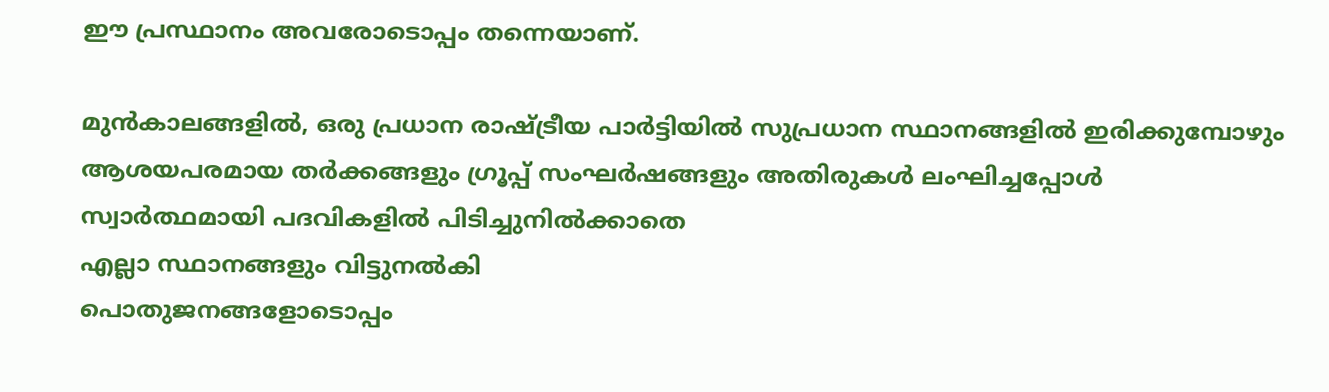ഈ പ്രസ്ഥാനം അവരോടൊപ്പം തന്നെയാണ്.

മുൻകാലങ്ങളിൽ, ഒരു പ്രധാന രാഷ്ട്രീയ പാർട്ടിയിൽ സുപ്രധാന സ്ഥാനങ്ങളിൽ ഇരിക്കുമ്പോഴും
ആശയപരമായ തർക്കങ്ങളും ഗ്രൂപ്പ് സംഘർഷങ്ങളും അതിരുകൾ ലംഘിച്ചപ്പോൾ
സ്വാർത്ഥമായി പദവികളിൽ പിടിച്ചുനിൽക്കാതെ
എല്ലാ സ്ഥാനങ്ങളും വിട്ടുനൽകി
പൊതുജനങ്ങളോടൊപ്പം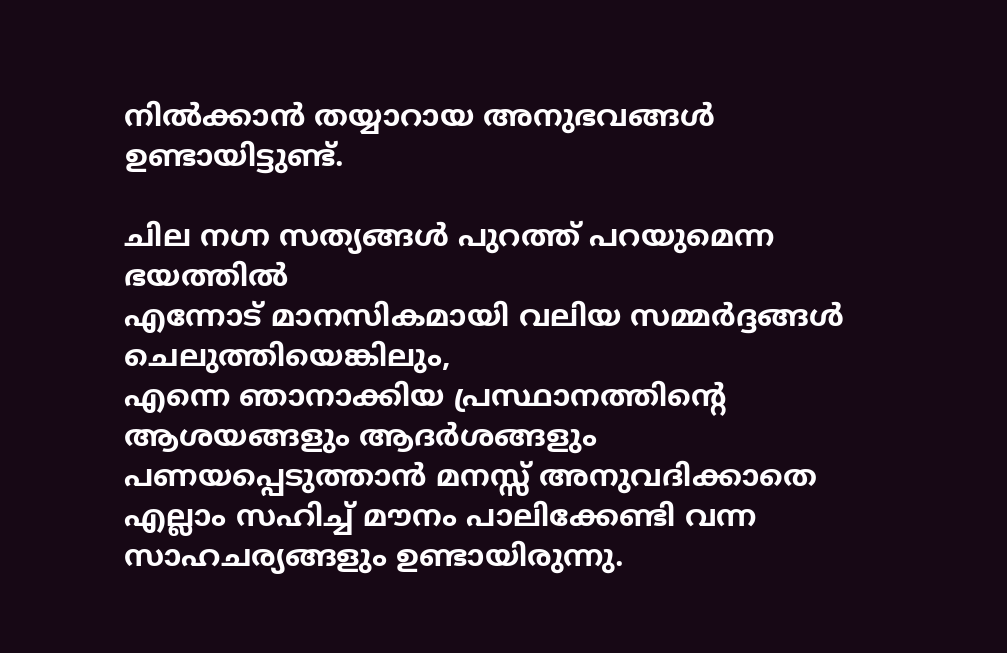നിൽക്കാൻ തയ്യാറായ അനുഭവങ്ങൾ ഉണ്ടായിട്ടുണ്ട്.

ചില നഗ്ന സത്യങ്ങൾ പുറത്ത് പറയുമെന്ന ഭയത്തിൽ
എന്നോട് മാനസികമായി വലിയ സമ്മർദ്ദങ്ങൾ ചെലുത്തിയെങ്കിലും,
എന്നെ ഞാനാക്കിയ പ്രസ്ഥാനത്തിന്റെ ആശയങ്ങളും ആദർശങ്ങളും
പണയപ്പെടുത്താൻ മനസ്സ് അനുവദിക്കാതെ
എല്ലാം സഹിച്ച് മൗനം പാലിക്കേണ്ടി വന്ന സാഹചര്യങ്ങളും ഉണ്ടായിരുന്നു.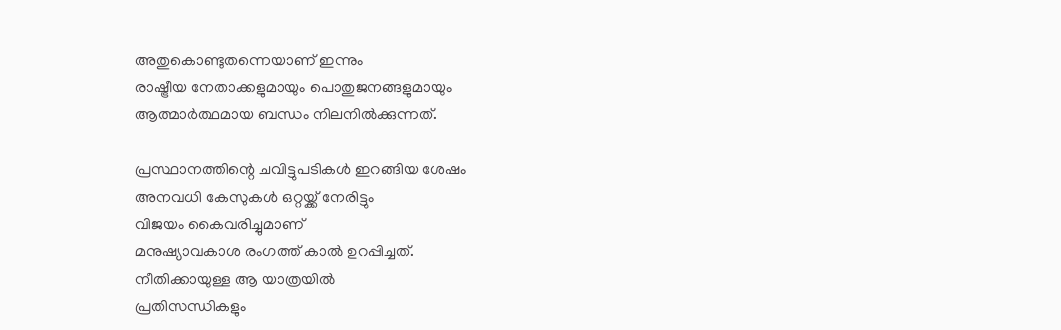അതുകൊണ്ടുതന്നെയാണ് ഇന്നും
രാഷ്ട്രീയ നേതാക്കളുമായും പൊതുജനങ്ങളുമായും
ആത്മാർത്ഥമായ ബന്ധം നിലനിൽക്കുന്നത്.

പ്രസ്ഥാനത്തിന്റെ ചവിട്ടുപടികൾ ഇറങ്ങിയ ശേഷം
അനവധി കേസുകൾ ഒറ്റയ്ക്ക് നേരിട്ടും
വിജയം കൈവരിച്ചുമാണ്
മനുഷ്യാവകാശ രംഗത്ത് കാൽ ഉറപ്പിച്ചത്.
നീതിക്കായുള്ള ആ യാത്രയിൽ
പ്രതിസന്ധികളും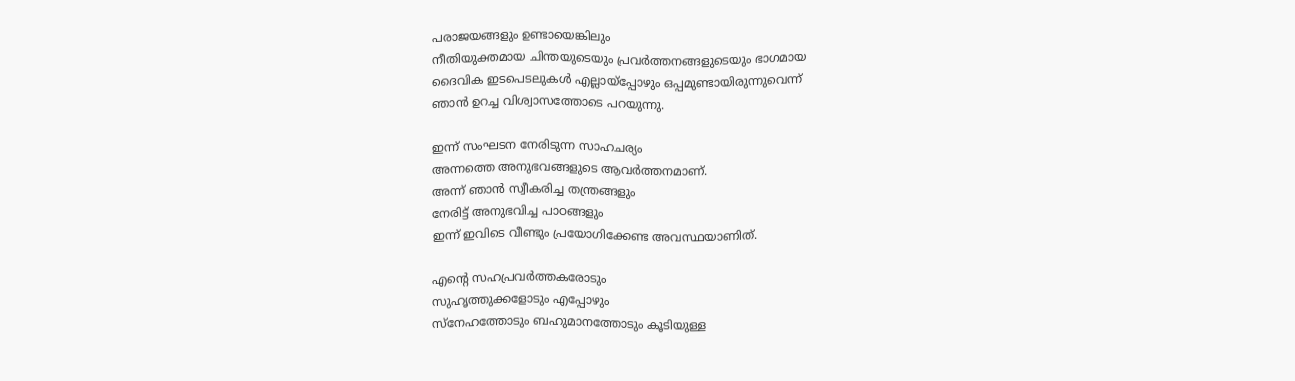പരാജയങ്ങളും ഉണ്ടായെങ്കിലും
നീതിയുക്തമായ ചിന്തയുടെയും പ്രവർത്തനങ്ങളുടെയും ഭാഗമായ
ദൈവിക ഇടപെടലുകൾ എല്ലായ്പ്പോഴും ഒപ്പമുണ്ടായിരുന്നുവെന്ന്
ഞാൻ ഉറച്ച വിശ്വാസത്തോടെ പറയുന്നു.

ഇന്ന് സംഘടന നേരിടുന്ന സാഹചര്യം
അന്നത്തെ അനുഭവങ്ങളുടെ ആവർത്തനമാണ്.
അന്ന് ഞാൻ സ്വീകരിച്ച തന്ത്രങ്ങളും
നേരിട്ട് അനുഭവിച്ച പാഠങ്ങളും
ഇന്ന് ഇവിടെ വീണ്ടും പ്രയോഗിക്കേണ്ട അവസ്ഥയാണിത്.

എന്റെ സഹപ്രവർത്തകരോടും
സുഹൃത്തുക്കളോടും എപ്പോഴും
സ്നേഹത്തോടും ബഹുമാനത്തോടും കൂടിയുള്ള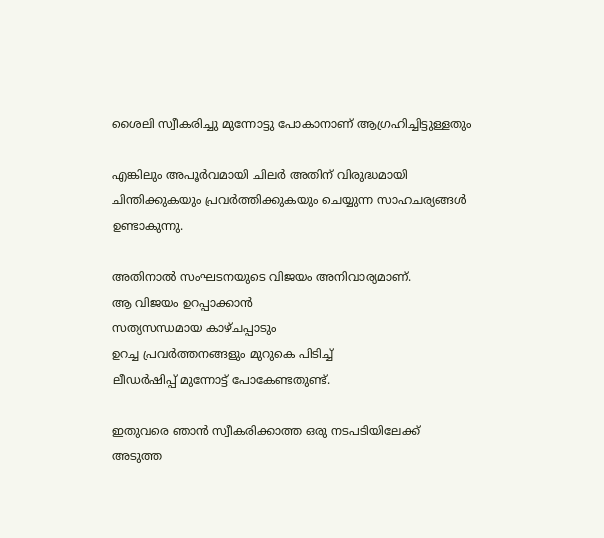ശൈലി സ്വീകരിച്ചു മുന്നോട്ടു പോകാനാണ് ആഗ്രഹിച്ചിട്ടുള്ളതും

എങ്കിലും അപൂർവമായി ചിലർ അതിന് വിരുദ്ധമായി
ചിന്തിക്കുകയും പ്രവർത്തിക്കുകയും ചെയ്യുന്ന സാഹചര്യങ്ങൾ ഉണ്ടാകുന്നു.

അതിനാൽ സംഘടനയുടെ വിജയം അനിവാര്യമാണ്.
ആ വിജയം ഉറപ്പാക്കാൻ
സത്യസന്ധമായ കാഴ്ചപ്പാടും
ഉറച്ച പ്രവർത്തനങ്ങളും മുറുകെ പിടിച്ച്
ലീഡർഷിപ്പ് മുന്നോട്ട് പോകേണ്ടതുണ്ട്.

ഇതുവരെ ഞാൻ സ്വീകരിക്കാത്ത ഒരു നടപടിയിലേക്ക്
അടുത്ത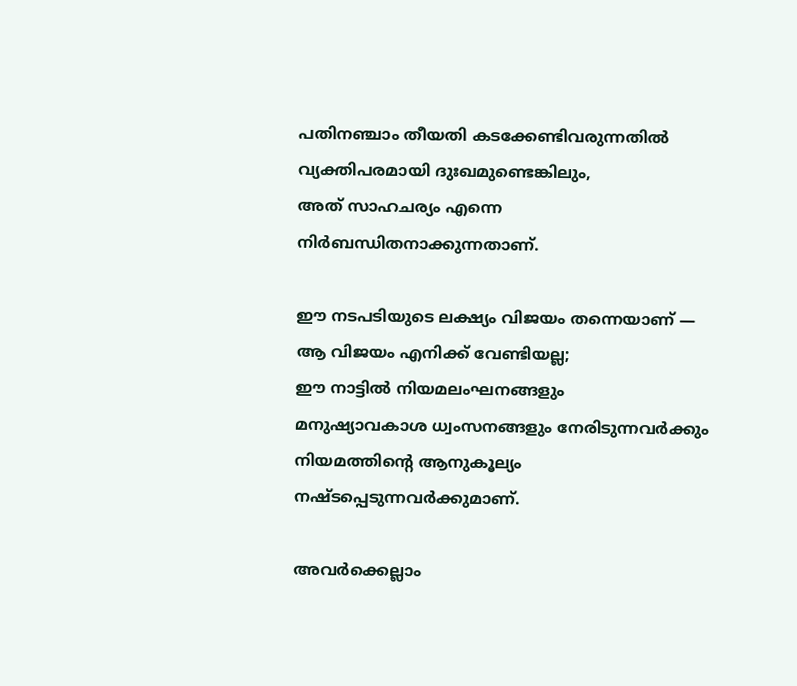പതിനഞ്ചാം തീയതി കടക്കേണ്ടിവരുന്നതിൽ
വ്യക്തിപരമായി ദുഃഖമുണ്ടെങ്കിലും,
അത് സാഹചര്യം എന്നെ നിർബന്ധിതനാക്കുന്നതാണ്.

ഈ നടപടിയുടെ ലക്ഷ്യം വിജയം തന്നെയാണ് —
ആ വിജയം എനിക്ക് വേണ്ടിയല്ല;
ഈ നാട്ടിൽ നിയമലംഘനങ്ങളും
മനുഷ്യാവകാശ ധ്വംസനങ്ങളും നേരിടുന്നവർക്കും
നിയമത്തിന്റെ ആനുകൂല്യം നഷ്ടപ്പെടുന്നവർക്കുമാണ്.

അവർക്കെല്ലാം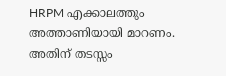HRPM എക്കാലത്തും അത്താണിയായി മാറണം.
അതിന് തടസ്സം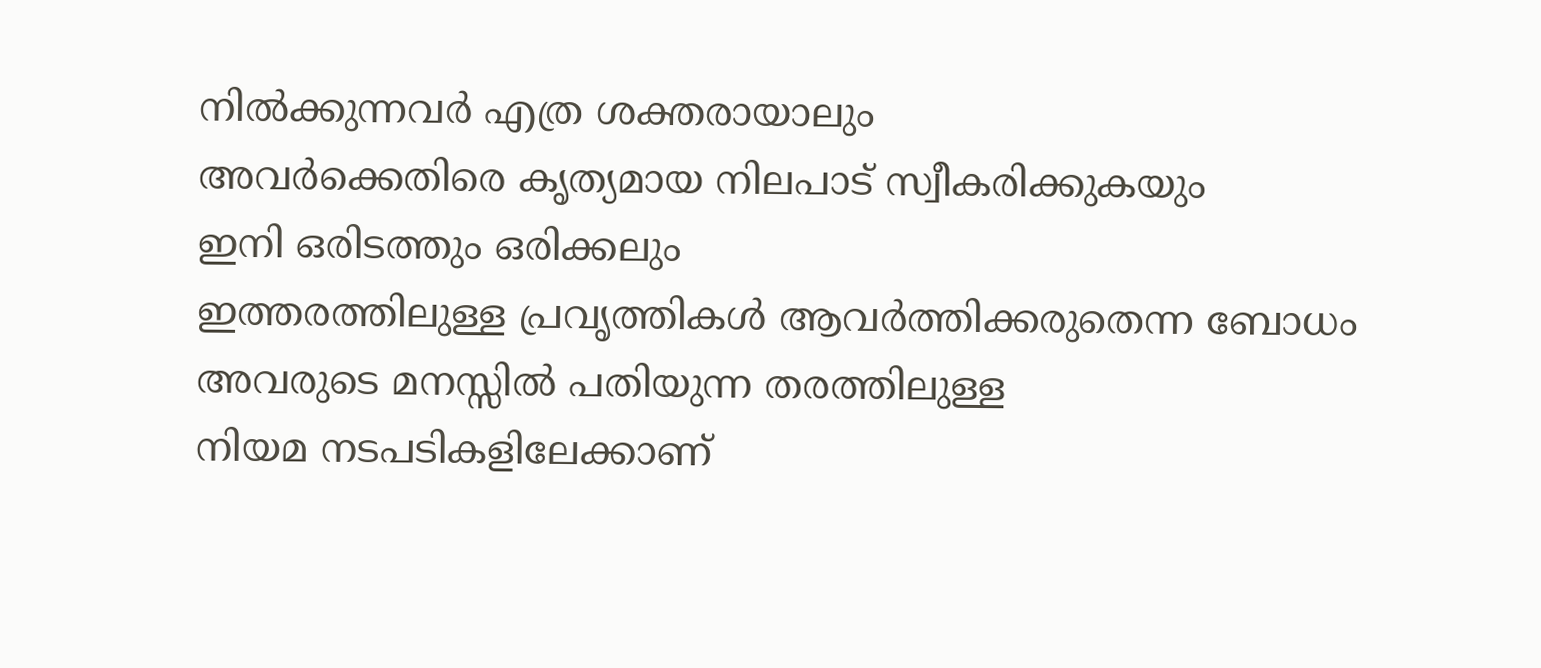നിൽക്കുന്നവർ എത്ര ശക്തരായാലും
അവർക്കെതിരെ കൃത്യമായ നിലപാട് സ്വീകരിക്കുകയും
ഇനി ഒരിടത്തും ഒരിക്കലും
ഇത്തരത്തിലുള്ള പ്രവൃത്തികൾ ആവർത്തിക്കരുതെന്ന ബോധം
അവരുടെ മനസ്സിൽ പതിയുന്ന തരത്തിലുള്ള
നിയമ നടപടികളിലേക്കാണ്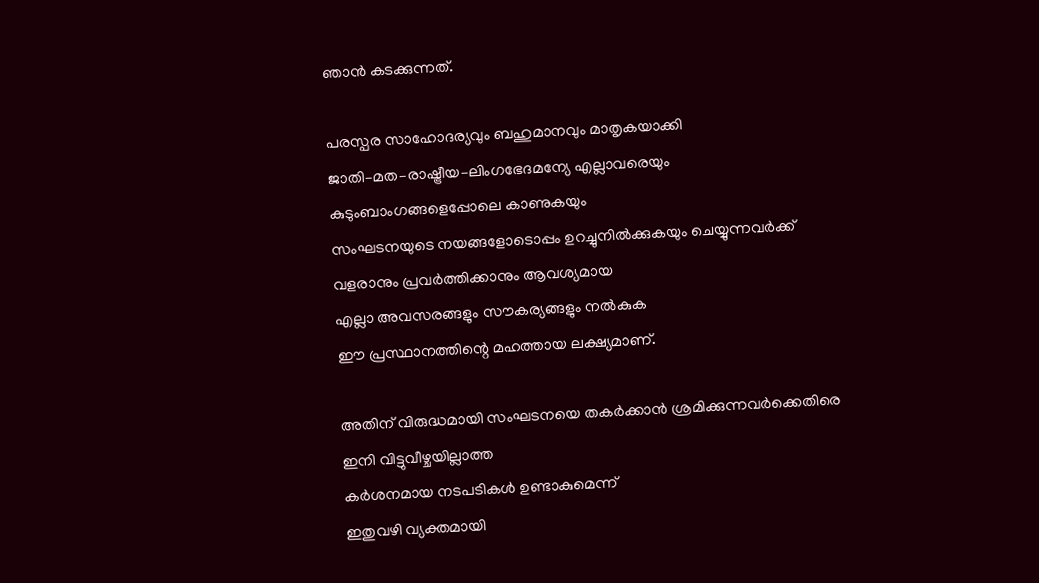ഞാൻ കടക്കുന്നത്.

പരസ്പര സാഹോദര്യവും ബഹുമാനവും മാതൃകയാക്കി
ജാതി–മത–രാഷ്ട്രീയ–ലിംഗഭേദമന്യേ എല്ലാവരെയും കുടുംബാംഗങ്ങളെപ്പോലെ കാണുകയും
സംഘടനയുടെ നയങ്ങളോടൊപ്പം ഉറച്ചുനിൽക്കുകയും ചെയ്യുന്നവർക്ക്
വളരാനും പ്രവർത്തിക്കാനും ആവശ്യമായ
എല്ലാ അവസരങ്ങളും സൗകര്യങ്ങളും നൽകുക
ഈ പ്രസ്ഥാനത്തിന്റെ മഹത്തായ ലക്ഷ്യമാണ്.

അതിന് വിരുദ്ധമായി സംഘടനയെ തകർക്കാൻ ശ്രമിക്കുന്നവർക്കെതിരെ
ഇനി വിട്ടുവീഴ്ചയില്ലാത്ത
കർശനമായ നടപടികൾ ഉണ്ടാകുമെന്ന്
ഇതുവഴി വ്യക്തമായി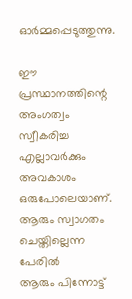ഓർമ്മപ്പെടുത്തുന്നു.

ഈ പ്രസ്ഥാനത്തിന്റെ അംഗത്വം സ്വീകരിച്ച എല്ലാവർക്കും
അവകാശം ഒരുപോലെയാണ്.
ആരും സ്വാഗതം ചെയ്തില്ലെന്ന പേരിൽ
ആരും പിന്നോട്ട്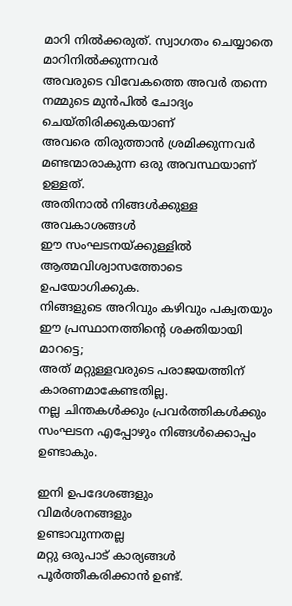മാറി നിൽക്കരുത്. സ്വാഗതം ചെയ്യാതെ മാറിനിൽക്കുന്നവർ
അവരുടെ വിവേകത്തെ അവർ തന്നെ നമ്മുടെ മുൻപിൽ ചോദ്യം ചെയ്തിരിക്കുകയാണ്
അവരെ തിരുത്താൻ ശ്രമിക്കുന്നവർ മണ്ടന്മാരാകുന്ന ഒരു അവസ്ഥയാണ് ഉള്ളത്.
അതിനാൽ നിങ്ങൾക്കുള്ള അവകാശങ്ങൾ
ഈ സംഘടനയ്ക്കുള്ളിൽ ആത്മവിശ്വാസത്തോടെ ഉപയോഗിക്കുക.
നിങ്ങളുടെ അറിവും കഴിവും പക്വതയും
ഈ പ്രസ്ഥാനത്തിന്റെ ശക്തിയായി മാറട്ടെ;
അത് മറ്റുള്ളവരുടെ പരാജയത്തിന് കാരണമാകേണ്ടതില്ല.
നല്ല ചിന്തകൾക്കും പ്രവർത്തികൾക്കും സംഘടന എപ്പോഴും നിങ്ങൾക്കൊപ്പം ഉണ്ടാകും.

ഇനി ഉപദേശങ്ങളും
വിമർശനങ്ങളും
ഉണ്ടാവുന്നതല്ല
മറ്റു ഒരുപാട് കാര്യങ്ങൾ പൂർത്തീകരിക്കാൻ ഉണ്ട്.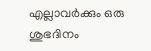എല്ലാവർക്കും ഒരു ശുഭദിനം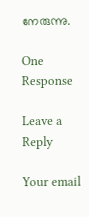നേരുന്നു.

One Response

Leave a Reply

Your email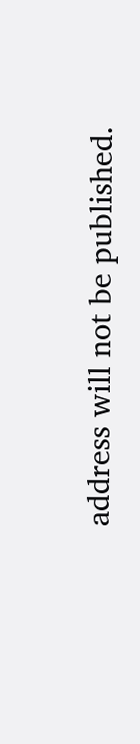address will not be published.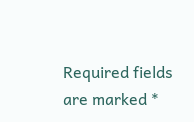Required fields are marked *